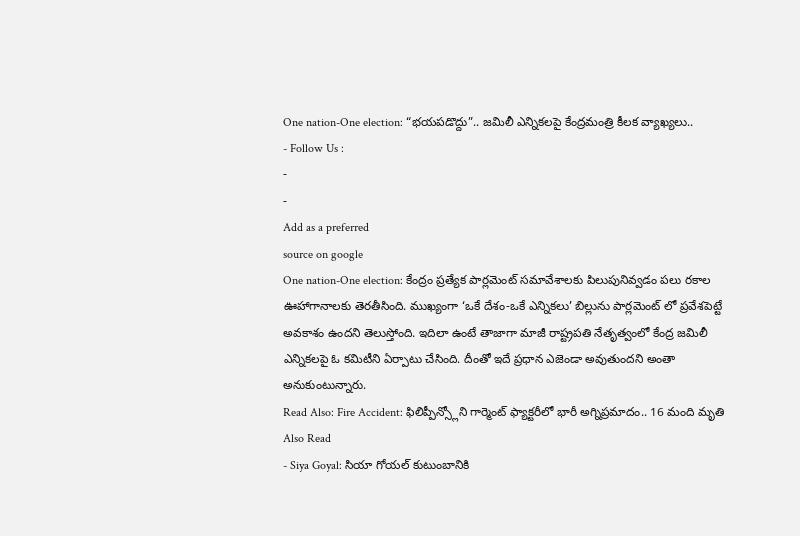One nation-One election: “భయపడొద్దు”.. జమిలీ ఎన్నికలపై కేంద్రమంత్రి కీలక వ్యాఖ్యలు..
- Follow Us :
-
-
Add as a preferred
source on google
One nation-One election: కేంద్రం ప్రత్యేక పార్లమెంట్ సమావేశాలకు పిలుపునివ్వడం పలు రకాల ఊహాగానాలకు తెరతీసింది. ముఖ్యంగా ‘ఒకే దేశం-ఒకే ఎన్నికలు’ బిల్లును పార్లమెంట్ లో ప్రవేశపెట్టే అవకాశం ఉందని తెలుస్తోంది. ఇదిలా ఉంటే తాజాగా మాజీ రాష్ట్రపతి నేతృత్వంలో కేంద్ర జమిలీ ఎన్నికలపై ఓ కమిటీని ఏర్పాటు చేసింది. దీంతో ఇదే ప్రధాన ఎజెండా అవుతుందని అంతా అనుకుంటున్నారు.
Read Also: Fire Accident: ఫిలిప్పీన్స్లోని గార్మెంట్ ఫ్యాక్టరీలో భారీ అగ్నిప్రమాదం.. 16 మంది మృతి
Also Read
- Siya Goyal: సియా గోయల్ కుటుంబానికి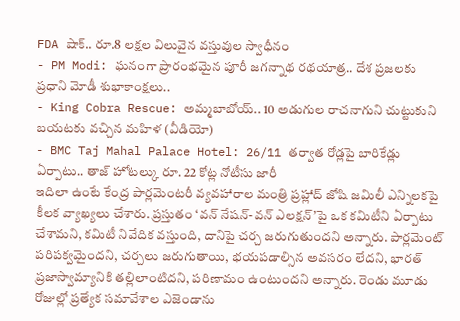FDA షాక్.. రూ.8 లక్షల విలువైన వస్తువుల స్వాధీనం
- PM Modi: ఘనంగా ప్రారంభమైన పూరీ జగన్నాథ రథయాత్ర.. దేశ ప్రజలకు ప్రధాని మోడీ శుభాకాంక్షలు..
- King Cobra Rescue: అమ్మబాబోయ్.. 10 అడుగుల రాచనాగుని చుట్టుకుని బయటకు వచ్చిన మహిళ (వీడియో)
- BMC Taj Mahal Palace Hotel: 26/11 తర్వాత రోడ్లపై బారికేడ్లు ఏర్పాటు.. తాజ్ హోటల్కు రూ. 22 కోట్ల నోటీసు జారీ
ఇదిలా ఉంటే కేంద్ర పార్లమెంటరీ వ్యవహారాల మంత్రి ప్రహ్లాద్ జోషి జమిలీ ఎన్నిలకపై కీలక వ్యాఖ్యలు చేశారు. ప్రస్తుతం ‘వన్ నేషన్-వన్ ఎలక్షన్’పై ఒక కమిటీని ఏర్పాటు చేశామని, కమిటీ నివేదిక వస్తుంది, దానిపై చర్చ జరుగుతుందని అన్నారు. పార్లమెంట్ పరిపక్వమైందని, చర్చలు జరుగుతాయి, భయపడాల్సిన అవసరం లేదని, భారత్ ప్రజాస్వామ్యానికి తల్లిలాంటిదని, పరిణామం ఉంటుందని అన్నారు. రెండు మూడు రోజుల్లో ప్రత్యేక సమావేశాల ఎజెండాను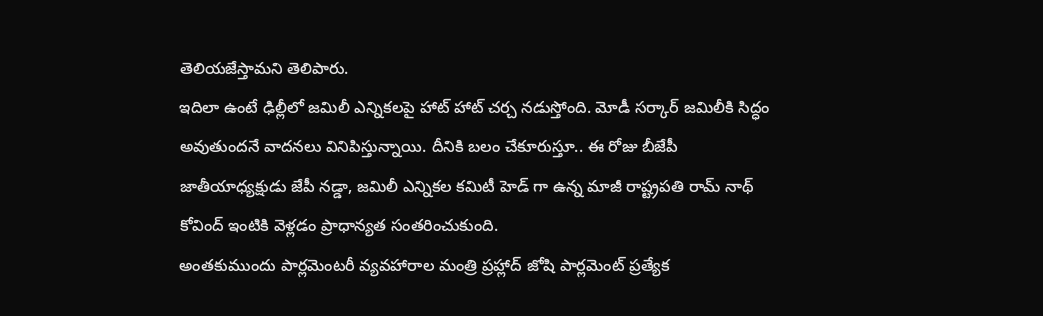తెలియజేస్తామని తెలిపారు.
ఇదిలా ఉంటే ఢిల్లీలో జమిలీ ఎన్నికలపై హాట్ హాట్ చర్చ నడుస్తోంది. మోడీ సర్కార్ జమిలీకి సిద్ధం అవుతుందనే వాదనలు వినిపిస్తున్నాయి. దీనికి బలం చేకూరుస్తూ.. ఈ రోజు బీజేపీ జాతీయాధ్యక్షుడు జేపీ నడ్డా, జమిలీ ఎన్నికల కమిటీ హెడ్ గా ఉన్న మాజీ రాష్ట్రపతి రామ్ నాథ్ కోవింద్ ఇంటికి వెళ్లడం ప్రాధాన్యత సంతరించుకుంది.
అంతకుముందు పార్లమెంటరీ వ్యవహారాల మంత్రి ప్రహ్లాద్ జోషి పార్లమెంట్ ప్రత్యేక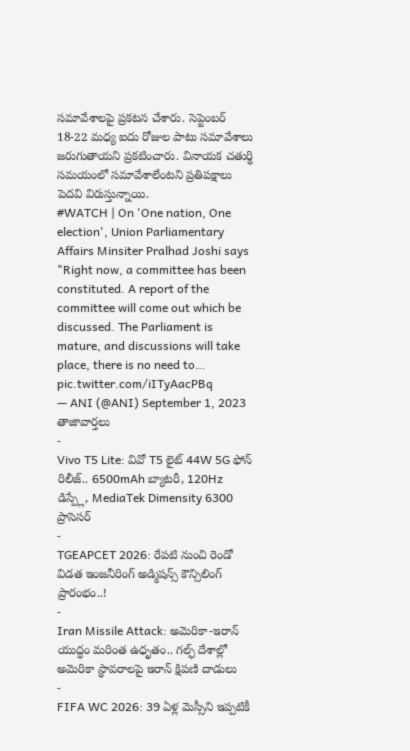సమావేశాలపై ప్రకటన చేశారు. సెప్టెంబర్ 18-22 మధ్య ఐదు రోజుల పాటు సమావేశాలు జరుగుతాయని ప్రకటించారు. వినాయక చతుర్థి సమయంలో సమావేశాలేంటని ప్రతిపక్షాలు పెదవి విరుస్తున్నాయి.
#WATCH | On 'One nation, One election', Union Parliamentary Affairs Minsiter Pralhad Joshi says "Right now, a committee has been constituted. A report of the committee will come out which be discussed. The Parliament is mature, and discussions will take place, there is no need to… pic.twitter.com/iITyAacPBq
— ANI (@ANI) September 1, 2023
తాజావార్తలు
-
Vivo T5 Lite: వివో T5 లైట్ 44W 5G ఫోన్ రిలీజ్.. 6500mAh బ్యాటరీ, 120Hz డిస్ప్లే, MediaTek Dimensity 6300 ప్రాసెసర్
-
TGEAPCET 2026: రేపటి నుంచి రెండో విడత ఇంజనీరింగ్ అడ్మిషన్స్ కౌన్సిలింగ్ ప్రారంభం..!
-
Iran Missile Attack: అమెరికా-ఇరాన్ యుద్ధం మరింత ఉధృతం.. గల్ఫ్ దేశాల్లో అమెరికా స్థావరాలపై ఇరాన్ క్షిపణి దాడులు
-
FIFA WC 2026: 39 ఏళ్ల మెస్సీని ఇప్పటికీ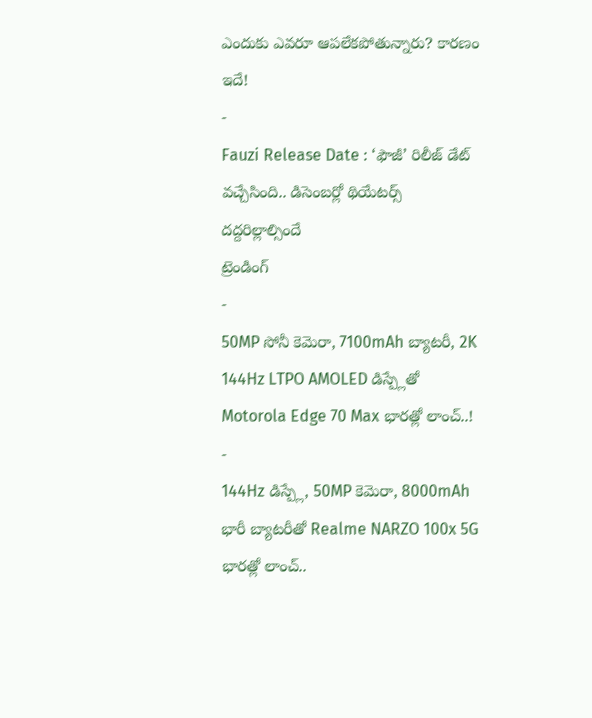ఎందుకు ఎవరూ ఆపలేకపోతున్నారు? కారణం ఇదే!
-
Fauzi Release Date : ‘ఫౌజీ’ రిలీజ్ డేట్ వచ్చేసింది.. డిసెంబర్లో థియేటర్స్ దద్దరిల్లాల్సిందే
ట్రెండింగ్
-
50MP సోనీ కెమెరా, 7100mAh బ్యాటరీ, 2K 144Hz LTPO AMOLED డిస్ప్లేతో Motorola Edge 70 Max భారత్లో లాంచ్..!
-
144Hz డిస్ప్లే, 50MP కెమెరా, 8000mAh భారీ బ్యాటరీతో Realme NARZO 100x 5G భారత్లో లాంచ్..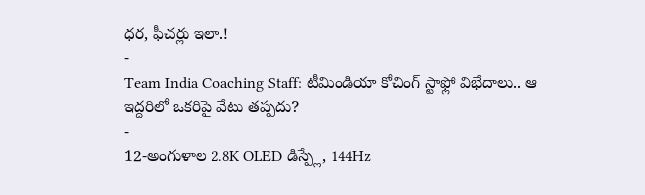ధర, ఫీచర్లు ఇలా.!
-
Team India Coaching Staff: టీమిండియా కోచింగ్ స్టాఫ్లో విభేదాలు.. ఆ ఇద్దరిలో ఒకరిపై వేటు తప్పదు?
-
12-అంగుళాల 2.8K OLED డిస్ప్లే, 144Hz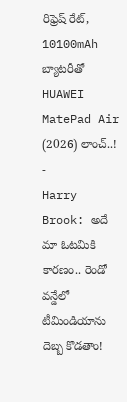రిఫ్రెష్ రేట్, 10100mAh బ్యాటరీతో HUAWEI MatePad Air (2026) లాంచ్..!
-
Harry Brook: అదే మా ఓటమికి కారణం.. రెండో వన్డేలో టీమిండియాను దెబ్బ కొడతాం!